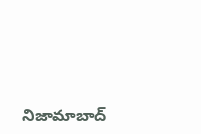నిజామాబాద్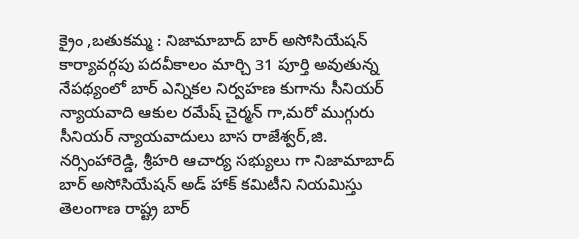క్రైం ,బతుకమ్మ : నిజామాబాద్ బార్ అసోసియేషన్ కార్యావర్గపు పదవీకాలం మార్చి 31 పూర్తి అవుతున్న నేపథ్యంలో బార్ ఎన్నికల నిర్వహణ కుగాను సీనియర్ న్యాయవాది ఆకుల రమేష్ చైర్మన్ గా,మరో ముగ్గురు సీనియర్ న్యాయవాదులు బాస రాజేశ్వర్,జి. నర్సింహారెడ్డి, శ్రీహరి ఆచార్య సభ్యులు గా నిజామాబాద్ బార్ అసోసియేషన్ అడ్ హాక్ కమిటీని నియమిస్తు తెలంగాణ రాష్ట్ర బార్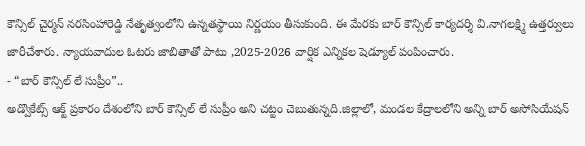కౌన్సిల్ చైర్మన్ నరసింహారెడ్డి నేతృత్వంలోని ఉన్నతస్థాయి నిర్ణయం తీసుకుంది. ఈ మేరకు బార్ కౌన్సిల్ కార్యదర్శి వి.నాగలక్ష్మి ఉత్తర్వులు జారీచేశారు. న్యాయవాదుల ఓటరు జాబితాతో పాటు ,2025-2026 వార్షిక ఎన్నికల షెడ్యూల్ పంపించారు.
- “బార్ కౌన్సిల్ లే సుప్రీం”..
అడ్వొకేట్స్ ఆక్ట్ ప్రకారం దేశంలోని బార్ కౌన్సిల్ లే సుప్రీం అని చట్టం చెబుతున్నది.జిల్లాలో, మండల కేద్రాలలోని అన్ని బార్ అసోసియేషన్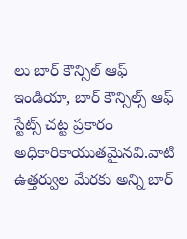లు బార్ కౌన్సిల్ ఆఫ్ ఇండియా, బార్ కౌన్సిల్స్ ఆఫ్ స్టేట్స్ చట్ట ప్రకారం అధికారికాయుతమైనవి.వాటి ఉత్తర్వుల మేరకు అన్ని బార్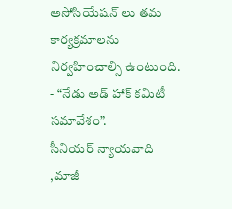అసోసియేషన్ లు తమ కార్యక్రమాలను నిర్వహించాల్సి ఉంటుంది.
- “నేడు అడ్ హాక్ కమిటీ సమావేశం”.
సీనియర్ న్యాయవాది ,మాజీ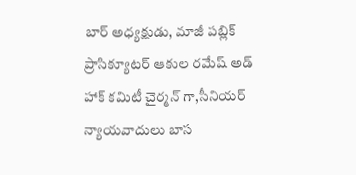బార్ అధ్యక్షుడు, మాజీ పబ్లిక్ ప్రాసిక్యూటర్ ఆకుల రమేష్ అడ్ హాక్ కమిటీ చైర్మన్ గా,సీనియర్ న్యాయవాదులు బాస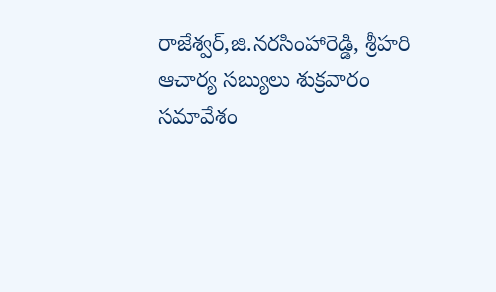రాజేశ్వర్,జి.నరసింహారెడ్డి, శ్రీహరి ఆచార్య సబ్యులు శుక్రవారం సమావేశం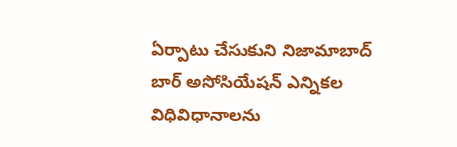ఏర్పాటు చేసుకుని నిజామాబాద్ బార్ అసోసియేషన్ ఎన్నికల విధివిధానాలను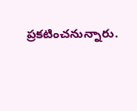ప్రకటించనున్నారు.